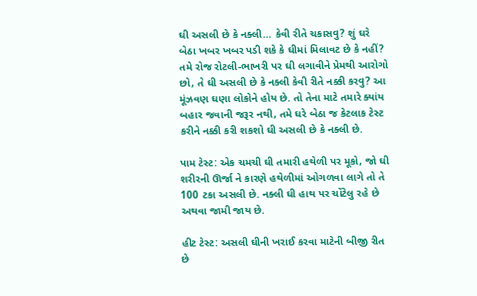ઘી અસલી છે કે નક્લી… કેવી રીતે ચકાસવુ? શું ઘરે બેઠા ખબર ખબર પડી શકે કે ઘીમાં મિલાવટ છે કે નહીં?
તમે રોજ રોટલી-ભાખરી પર ઘી લગાવીને પ્રેમથી આરોગો છો, તે ઘી અસલી છે કે નક્લી કેવી રીતે નક્કી કરવુ? આ મૂંઝવણ ઘણા લોકોને હોય છે. તો તેના માટે તમારે ક્યાંય બહાર જવાની જરૂર નથી, તમે ઘરે બેઠા જ કેટલાક ટેસ્ટ કરીને નક્કી કરી શકશો ઘી અસલી છે કે નક્લી છે.

પામ ટેસ્ટ: એક ચમચી ઘી તમારી હથેળી પર મૂકો, જો ઘી શરીરની ઊર્જા ને કારણે હથેળીમાં ઓગળવા લાગે તો તે 100 ટકા અસલી છે. નક્લી ઘી હાથ પર ચોંટેલુ રહે છે અથવા જામી જાય છે.

હીટ ટેસ્ટ: અસલી ઘીની ખરાઈ કરવા માટેની બીજી રીત છે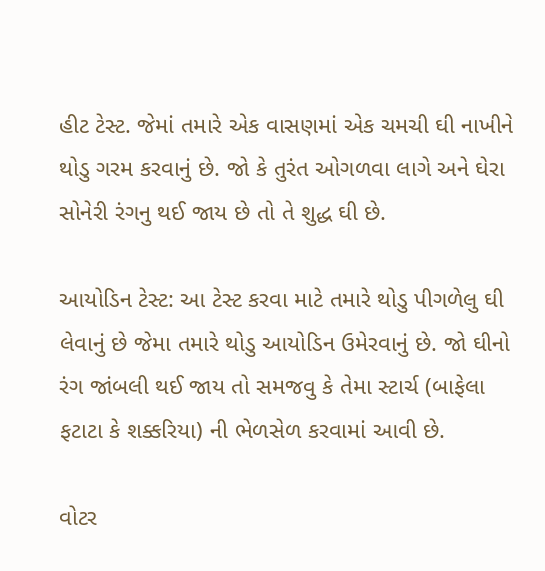હીટ ટેસ્ટ. જેમાં તમારે એક વાસણમાં એક ચમચી ઘી નાખીને થોડુ ગરમ કરવાનું છે. જો કે તુરંત ઓગળવા લાગે અને ઘેરા સોનેરી રંગનુ થઈ જાય છે તો તે શુદ્ધ ઘી છે.

આયોડિન ટેસ્ટ: આ ટેસ્ટ કરવા માટે તમારે થોડુ પીગળેલુ ઘી લેવાનું છે જેમા તમારે થોડુ આયોડિન ઉમેરવાનું છે. જો ઘીનો રંગ જાંબલી થઈ જાય તો સમજવુ કે તેમા સ્ટાર્ચ (બાફેલા ફટાટા કે શક્કરિયા) ની ભેળસેળ કરવામાં આવી છે.

વોટર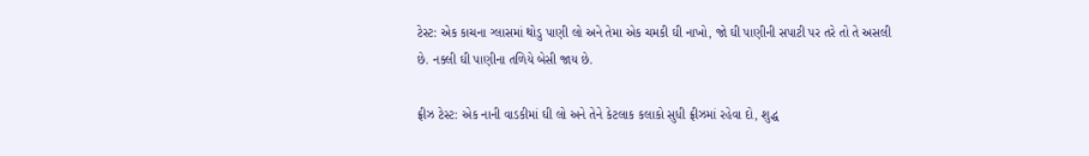ટેસ્ટ: એક કાચના ગ્લાસમાં થોડુ પાણી લો અને તેમા એક ચમકી ઘી નાખો, જો ઘી પાણીની સપાટી પર તરે તો તે અસલી છે. નક્લી ઘી પાણીના તળિયે બેસી જાય છે.

ફ્રીઝ ટેસ્ટ: એક નાની વાડકીમાં ઘી લો અને તેને કેટલાક કલાકો સુધી ફ્રીઝમાં રહેવા દો, શુદ્ધ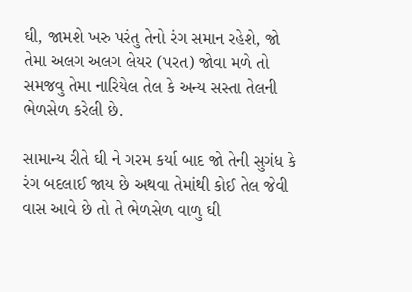ઘી, જામશે ખરુ પરંતુ તેનો રંગ સમાન રહેશે, જો તેમા અલગ અલગ લેયર (પરત) જોવા મળે તો સમજવુ તેમા નારિયેલ તેલ કે અન્ય સસ્તા તેલની ભેળસેળ કરેલી છે.

સામાન્ય રીતે ઘી ને ગરમ કર્યા બાદ જો તેની સુગંધ કે રંગ બદલાઈ જાય છે અથવા તેમાંથી કોઈ તેલ જેવી વાસ આવે છે તો તે ભેળસેળ વાળુ ઘી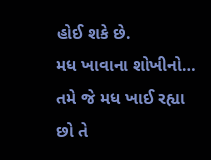હોઈ શકે છે.
મધ ખાવાના શોખીનો… તમે જે મધ ખાઈ રહ્યા છો તે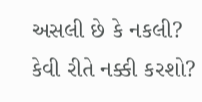અસલી છે કે નકલી? કેવી રીતે નક્કી કરશો?